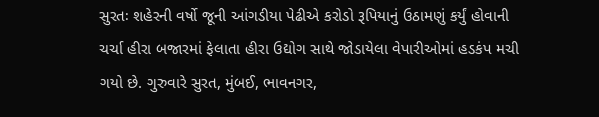સુરતઃ શહેરની વર્ષો જૂની આંગડીયા પેઢીએ કરોડો રૂપિયાનું ઉઠામણું કર્યું હોવાની ચર્ચા હીરા બજારમાં ફેલાતા હીરા ઉદ્યોગ સાથે જોડાયેલા વેપારીઓમાં હડકંપ મચી ગયો છે. ગુરુવારે સુરત, મુંબઈ, ભાવનગર,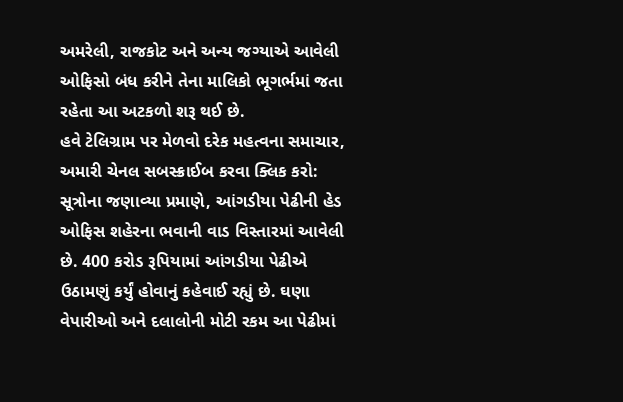અમરેલી, રાજકોટ અને અન્ય જગ્યાએ આવેલી ઓફિસો બંધ કરીને તેના માલિકો ભૂગર્ભમાં જતા રહેતા આ અટકળો શરૂ થઈ છે.
હવે ટેલિગ્રામ પર મેળવો દરેક મહત્વના સમાચાર, અમારી ચેનલ સબસ્ક્રાઈબ કરવા ક્લિક કરો:
સૂત્રોના જણાવ્યા પ્રમાણે, આંગડીયા પેઢીની હેડ ઓફિસ શહેરના ભવાની વાડ વિસ્તારમાં આવેલી છે. 400 કરોડ રૂપિયામાં આંગડીયા પેઢીએ ઉઠામણું કર્યું હોવાનું કહેવાઈ રહ્યું છે. ઘણા વેપારીઓ અને દલાલોની મોટી રકમ આ પેઢીમાં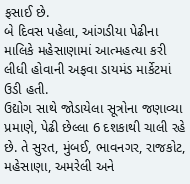ફસાઈ છે.
બે દિવસ પહેલા, આંગડીયા પેઢીના માલિકે મહેસાણામાં આત્મહત્યા કરી લીધી હોવાની અફવા ડાયમંડ માર્કેટમાં ઉડી હતી.
ઉદ્યોગ સાથે જોડાયેલા સૂત્રોના જણાવ્યા પ્રમાણે, પેઢી છેલ્લા 6 દશકાથી ચાલી રહે છે. તે સુરત, મુંબઈ, ભાવનગર, રાજકોટ, મહેસાણા, અમરેલી અને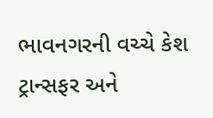ભાવનગરની વચ્ચે કેશ ટ્રાન્સફર અને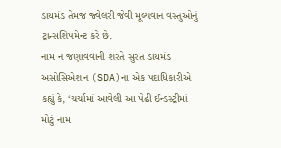ડાયમંડ તેમજ જ્વેલરી જેવી મૂલ્યવાન વસ્તુઓનું ટ્રાન્સશિપમેન્ટ કરે છે.
નામ ન જણાવવાની શરતે સુરત ડાયમંડ અસોસિએશન (SDA)ના એક પદાધિકારીએ કહ્યું કે, ‘ચર્ચામાં આવેલી આ પેઢી ઈન્ડસ્ટ્રીમાં મોટું નામ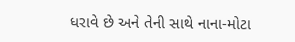ધરાવે છે અને તેની સાથે નાના-મોટા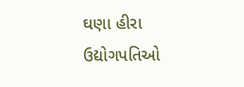ઘણા હીરા ઉદ્યોગપતિઓ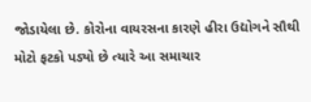જોડાયેલા છે. કોરોના વાયરસના કારણે હીરા ઉદ્યોગને સૌથી મોટો ફટકો પડ્યો છે ત્યારે આ સમાચાર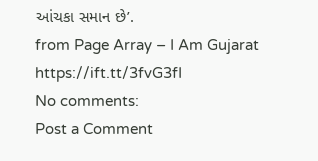આંચકા સમાન છે’.
from Page Array – I Am Gujarat https://ift.tt/3fvG3fI
No comments:
Post a Comment